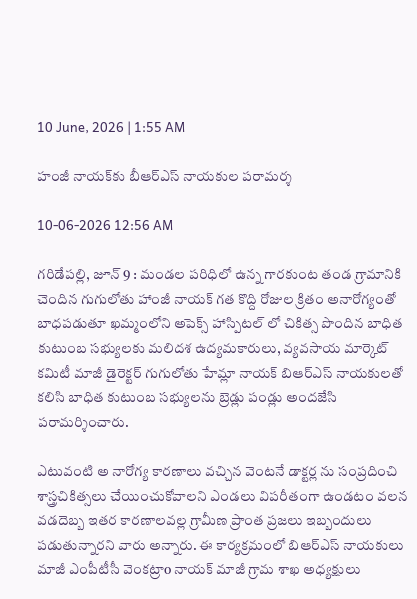10 June, 2026 | 1:55 AM

హంజీ నాయక్‌కు బీఆర్‌ఎస్ నాయకుల పరామర్శ

10-06-2026 12:56 AM

గరిడేపల్లి, జూన్ 9 : మండల పరిధిలో ఉన్న గారకుంట తండ గ్రామానికి చెందిన గుగులోతు హాంజీ నాయక్ గత కొద్ది రోజుల క్రితం అనారోగ్యంతో బాధపడుతూ ఖమ్మంలోని అపెక్స్ హాస్పిటల్ లో చికిత్స పొందిన బాధిత కుటుంబ సభ్యులకు మలిదశ ఉద్యమకారులు, వ్యవసాయ మార్కెట్ కమిటీ మాజీ డైరెక్టర్ గుగులోతు హేమ్లా నాయక్ బిఆర్‌ఎస్ నాయకులతో కలిసి బాధిత కుటుంబ సభ్యులను బ్రెడ్లు పండ్లు అందజేసి  పరామర్శించారు.

ఎటువంటి అ నారోగ్య కారణాలు వచ్చిన వెంటనే డాక్టర్ల ను సంప్రదించి శాస్త్రచికిత్సలు చేయించుకోవాలని ఎండలు విపరీతంగా ఉండటం వలన వడదెబ్బ ఇతర కారణాలవల్ల గ్రామీణ ప్రాంత ప్రజలు ఇబ్బందులు పడుతున్నారని వారు అన్నారు. ఈ కార్యక్రమంలో బిఆర్‌ఎస్ నాయకులు మాజీ ఎంపీటీసీ వెంకట్రాo నాయక్ మాజీ గ్రామ శాఖ అధ్యక్షులు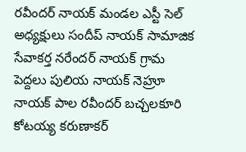రవీందర్ నాయక్ మండల ఎస్టీ సెల్ అధ్యక్షులు సందీప్ నాయక్ సామాజిక సేవాకర్త నరేందర్ నాయక్ గ్రామ పెద్దలు పులియ నాయక్ నెహ్రూ నాయక్ పాల రవీందర్ బచ్చలకూరి కోటయ్య కరుణాకర్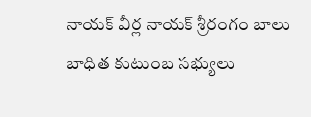నాయక్ వీర్ల నాయక్ శ్రీరంగం బాలు బాధిత కుటుంబ సభ్యులు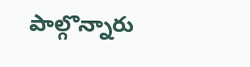పాల్గొన్నారు